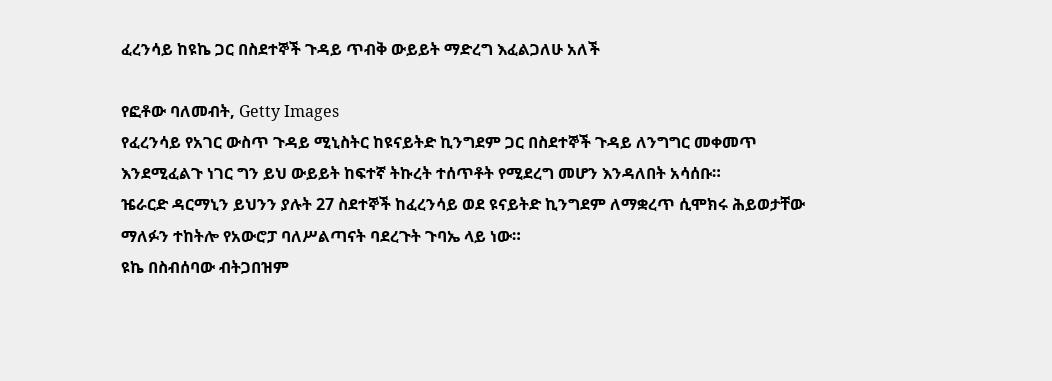ፈረንሳይ ከዩኬ ጋር በስደተኞች ጉዳይ ጥብቅ ውይይት ማድረግ እፈልጋለሁ አለች

የፎቶው ባለመብት, Getty Images
የፈረንሳይ የአገር ውስጥ ጉዳይ ሚኒስትር ከዩናይትድ ኪንግደም ጋር በስደተኞች ጉዳይ ለንግግር መቀመጥ እንደሚፈልጉ ነገር ግን ይህ ውይይት ከፍተኛ ትኩረት ተሰጥቶት የሚደረግ መሆን እንዳለበት አሳሰቡ።
ዤራርድ ዳርማኒን ይህንን ያሉት 27 ስደተኞች ከፈረንሳይ ወደ ዩናይትድ ኪንግደም ለማቋረጥ ሲሞክሩ ሕይወታቸው ማለፉን ተከትሎ የአውሮፓ ባለሥልጣናት ባደረጉት ጉባኤ ላይ ነው።
ዩኬ በስብሰባው ብትጋበዝም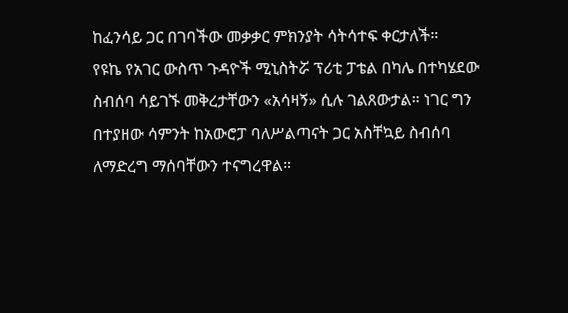ከፈንሳይ ጋር በገባችው መቃቃር ምክንያት ሳትሳተፍ ቀርታለች።
የዩኬ የአገር ውስጥ ጉዳዮች ሚኒስትሯ ፕሪቲ ፓቴል በካሌ በተካሄደው ስብሰባ ሳይገኙ መቅረታቸውን «አሳዛኝ» ሲሉ ገልጸውታል። ነገር ግን በተያዘው ሳምንት ከአውሮፓ ባለሥልጣናት ጋር አስቸኳይ ስብሰባ ለማድረግ ማሰባቸውን ተናግረዋል።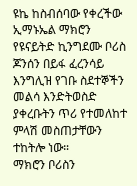ዩኬ ከስብሰባው የቀረችው ኢማኑኤል ማክሮን የዩናይትድ ኪንግደሙ ቦሪስ ጆንሰን በይፋ ፈረንሳይ እንግሊዝ የገቡ ስደተኞችን መልሳ እንድትወስድ ያቀረቡትን ጥሪ የተመለከተ ምላሽ መስጠታቸውን ተከትሎ ነው።
ማክሮን ቦሪስን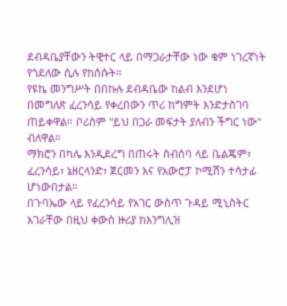ደብዳቤያቸውን ትዊተር ላይ በማጋራታቸው ነው ቁም ነገረኛነት የጎደለው ሲሉ የከሰሱት።
የዩኬ መንግሥት በበኩሉ ደብዳቤው ከልብ እንደሆነ በመግለጽ ፈረንሳይ የቀረበውን ጥሪ ከግምት እንድታስገባ ጠይቀዋል። ቦሪስም "ይህ በጋራ መፍታት ያለብን ችግር ነው" ብለዋል።
ማክሮን በካሌ እንዲደረግ በጠሩት ስብሰባ ላይ ቤልጄም፣ ፈረንሳይ፣ ኔዘርላንድ፣ ጀርመን እና የአውሮፓ ኮሚሽን ተሳታፊ ሆነውበታል።
በጉባኤው ላይ የፈረንሳይ የአገር ውስጥ ጉዳይ ሚኒስትር አገራቸው በዚህ ቀውስ ዙሪያ ከእንግሊዝ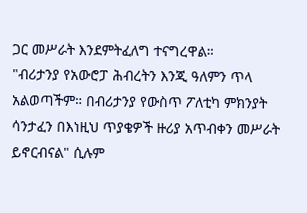ጋር መሥራት እንደምትፈለግ ተናግረዋል።
"ብሪታንያ የአውሮፓ ሕብረትን እንጂ ዓለምን ጥላ አልወጣችም። በብሪታንያ የውስጥ ፖለቲካ ምክንያት ሳንታፈን በእነዚህ ጥያቄዎች ዙሪያ አጥብቀን መሥራት ይኖርብናል" ሲሉም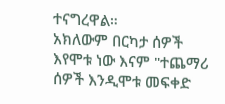ተናግረዋል።
አክለውም በርካታ ሰዎች እየሞቱ ነው እናም "ተጨማሪ ሰዎች እንዲሞቱ መፍቀድ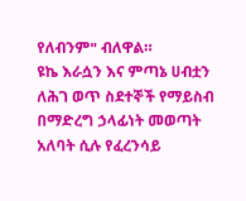የለብንም" ብለዋል።
ዩኬ እራሷን እና ምጣኔ ሀብቷን ለሕገ ወጥ ስደተኞች የማይስብ በማድረግ ኃላፊነት መወጣት አለባት ሲሉ የፈረንሳይ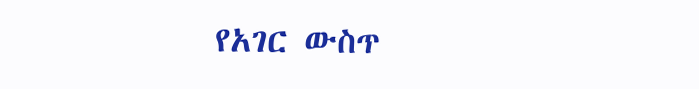የአገር ውስጥ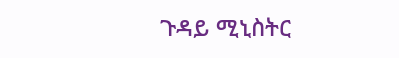ጉዳይ ሚኒስትር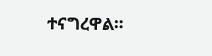ተናግረዋል።